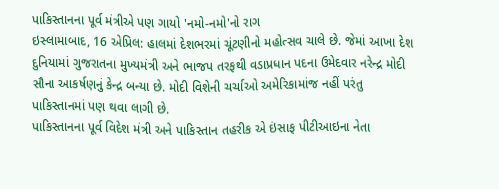પાકિસ્તાનના પૂર્વ મંત્રીએ પણ ગાયો 'નમો-નમો'નો રાગ
ઇસ્લામાબાદ, 16 એપ્રિલ: હાલમાં દેશભરમાં ચૂંટણીનો મહોત્સવ ચાલે છે. જેમાં આખા દેશ દુનિયામાં ગુજરાતના મુખ્યમંત્રી અને ભાજપ તરફથી વડાપ્રધાન પદના ઉમેદવાર નરેન્દ્ર મોદી સૌના આકર્ષણનું કેન્દ્ર બન્યા છે. મોદી વિશેની ચર્ચાઓ અમેરિકામાંજ નહીં પરંતુ પાકિસ્તાનમાં પણ થવા લાગી છે.
પાકિસ્તાનના પૂર્વ વિદેશ મંત્રી અને પાકિસ્તાન તહરીક એ ઇંસાફ પીટીઆઇના નેતા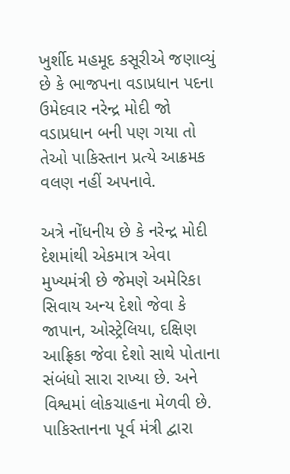ખુર્શીદ મહમૂદ કસૂરીએ જણાવ્યું છે કે ભાજપના વડાપ્રધાન પદના ઉમેદવાર નરેન્દ્ર મોદી જો વડાપ્રધાન બની પણ ગયા તો તેઓ પાકિસ્તાન પ્રત્યે આક્રમક વલણ નહીં અપનાવે.

અત્રે નોંધનીય છે કે નરેન્દ્ર મોદી દેશમાંથી એકમાત્ર એવા મુખ્યમંત્રી છે જેમણે અમેરિકા સિવાય અન્ય દેશો જેવા કે જાપાન, ઓસ્ટ્રેલિયા, દક્ષિણ આફ્રિકા જેવા દેશો સાથે પોતાના સંબંધો સારા રાખ્યા છે. અને વિશ્વમાં લોકચાહના મેળવી છે. પાકિસ્તાનના પૂર્વ મંત્રી દ્વારા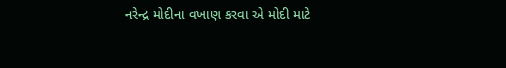નરેન્દ્ર મોદીના વખાણ કરવા એ મોદી માટે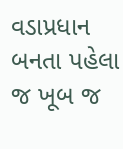વડાપ્રધાન બનતા પહેલા જ ખૂબ જ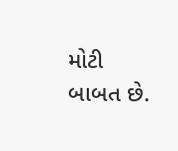મોટી બાબત છે.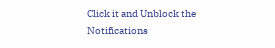Click it and Unblock the Notifications